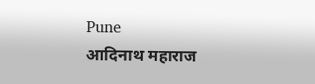Pune
आदिनाथ महाराज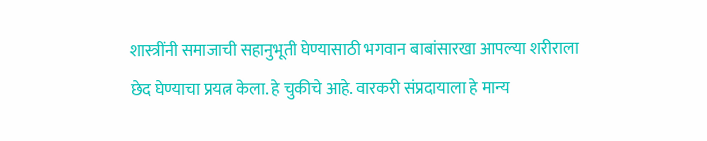शास्त्रींनी समाजाची सहानुभूती घेण्यासाठी भगवान बाबांसारखा आपल्या शरीराला छेद घेण्याचा प्रयत्न केला. हे चुकीचे आहे. वारकरी संप्रदायाला हे मान्य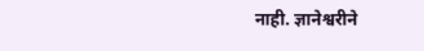नाही. ज्ञानेश्वरीने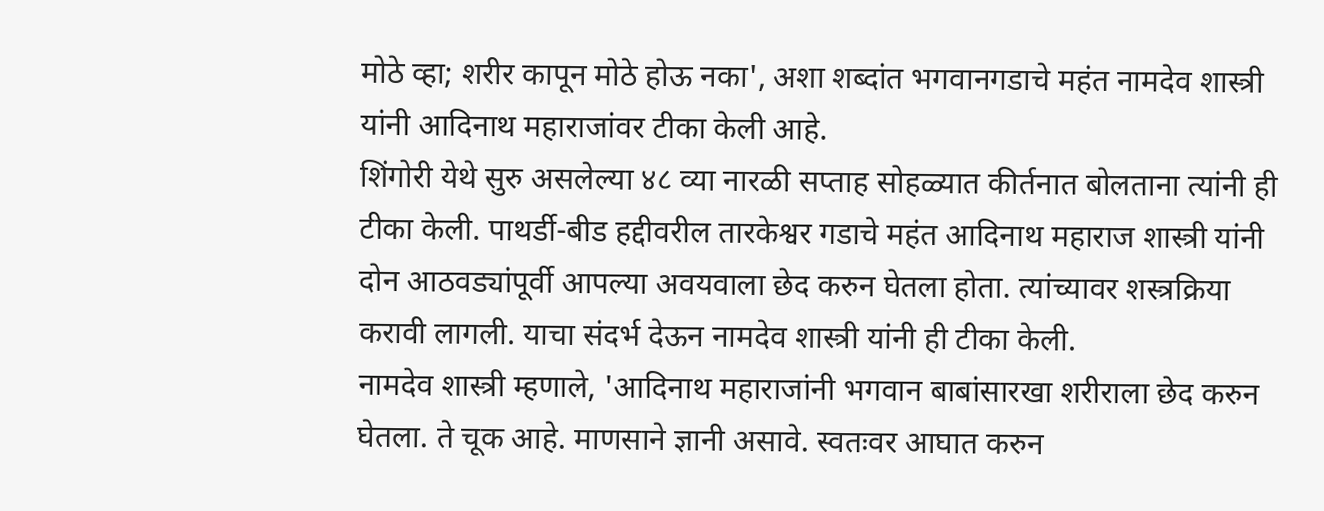मोठे व्हा; शरीर कापून मोठे होऊ नका', अशा शब्दांत भगवानगडाचे महंत नामदेव शास्त्री यांनी आदिनाथ महाराजांवर टीका केली आहे.
शिंगोरी येथे सुरु असलेल्या ४८ व्या नारळी सप्ताह सोहळ्यात कीर्तनात बोलताना त्यांनी ही टीका केली. पाथर्डी-बीड हद्दीवरील तारकेश्वर गडाचे महंत आदिनाथ महाराज शास्त्री यांनी दोन आठवड्यांपूर्वी आपल्या अवयवाला छेद करुन घेतला होता. त्यांच्यावर शस्त्रक्रिया करावी लागली. याचा संदर्भ देऊन नामदेव शास्त्री यांनी ही टीका केली.
नामदेव शास्त्री म्हणाले, 'आदिनाथ महाराजांनी भगवान बाबांसारखा शरीराला छेद करुन घेतला. ते चूक आहे. माणसाने ज्ञानी असावे. स्वतःवर आघात करुन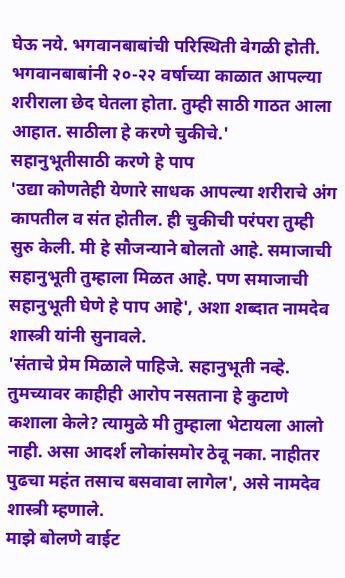घेऊ नये. भगवानबाबांची परिस्थिती वेगळी होती. भगवानबाबांनी २०-२२ वर्षाच्या काळात आपल्या शरीराला छेद घेतला होता. तुम्ही साठी गाठत आला आहात. साठीला हे करणे चुकीचे.'
सहानुभूतीसाठी करणे हे पाप
'उद्या कोणतेही येणारे साधक आपल्या शरीराचे अंग कापतील व संत होतील. ही चुकीची परंपरा तुम्ही सुरु केली. मी हे सौजन्याने बोलतो आहे. समाजाची सहानुभूती तुम्हाला मिळत आहे. पण समाजाची सहानुभूती घेणे हे पाप आहे', अशा शब्दात नामदेव शास्त्री यांनी सुनावले.
'संताचे प्रेम मिळाले पाहिजे. सहानुभूती नव्हे. तुमच्यावर काहीही आरोप नसताना हे कुटाणे कशाला केले? त्यामुळे मी तुम्हाला भेटायला आलो नाही. असा आदर्श लोकांसमोर ठेवू नका. नाहीतर पुढचा महंत तसाच बसवावा लागेल', असे नामदेव शास्त्री म्हणाले.
माझे बोलणे वाईट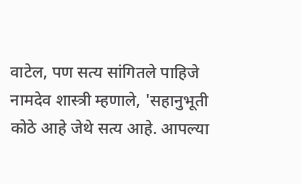वाटेल, पण सत्य सांगितले पाहिजे
नामदेव शास्त्री म्हणाले, 'सहानुभूती कोठे आहे जेथे सत्य आहे. आपल्या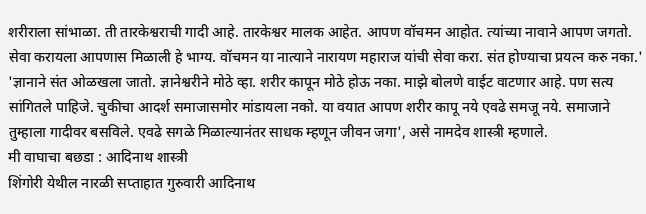शरीराला सांभाळा. ती तारकेश्वराची गादी आहे. तारकेश्वर मालक आहेत. आपण वॉचमन आहोत. त्यांच्या नावाने आपण जगतो. सेवा करायला आपणास मिळाली हे भाग्य. वॉचमन या नात्याने नारायण महाराज यांची सेवा करा. संत होण्याचा प्रयत्न करु नका.'
'ज्ञानाने संत ओळखला जातो. ज्ञानेश्वरीने मोठे व्हा. शरीर कापून मोठे होऊ नका. माझे बोलणे वाईट वाटणार आहे. पण सत्य सांगितले पाहिजे. चुकीचा आदर्श समाजासमोर मांडायला नको. या वयात आपण शरीर कापू नये एवढे समजू नये. समाजाने तुम्हाला गादीवर बसविले. एवढे सगळे मिळाल्यानंतर साधक म्हणून जीवन जगा', असे नामदेव शास्त्री म्हणाले.
मी वाघाचा बछडा : आदिनाथ शास्त्री
शिंगोरी येथील नारळी सप्ताहात गुरुवारी आदिनाथ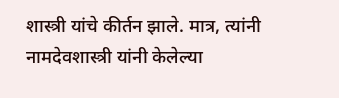शास्त्री यांचे कीर्तन झाले. मात्र, त्यांनी नामदेवशास्त्री यांनी केलेल्या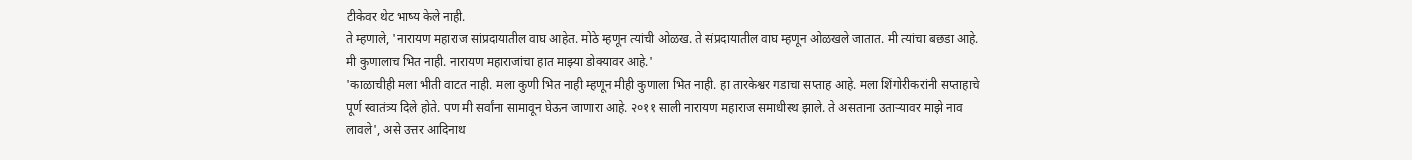टीकेवर थेट भाष्य केले नाही.
ते म्हणाले, 'नारायण महाराज सांप्रदायातील वाघ आहेत. मोठे म्हणून त्यांची ओळख. ते संप्रदायातील वाघ म्हणून ओळखले जातात. मी त्यांचा बछडा आहे. मी कुणालाच भित नाही. नारायण महाराजांचा हात माझ्या डोक्यावर आहे.'
'काळाचीही मला भीती वाटत नाही. मला कुणी भित नाही म्हणून मीही कुणाला भित नाही. हा तारकेश्वर गडाचा सप्ताह आहे. मला शिंगोरीकरांनी सप्ताहाचे पूर्ण स्वातंत्र्य दिले होते. पण मी सर्वांना सामावून घेऊन जाणारा आहे. २०११ साली नारायण महाराज समाधीस्थ झाले. ते असताना उताऱ्यावर माझे नाव लावले', असे उत्तर आदिनाथ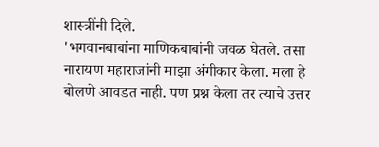शास्त्रींनी दिले.
'भगवानबाबांना माणिकबाबांनी जवळ घेतले. तसा नारायण महाराजांनी माझा अंगीकार केला. मला हे बोलणे आवडत नाही. पण प्रश्न केला तर त्याचे उत्तर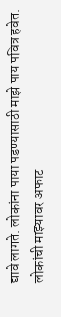द्यावे लागते. लोकांना पाया पडण्यासाठी माझे पाय पवित्र हवेत. लोकांची माझ्यावर अफाट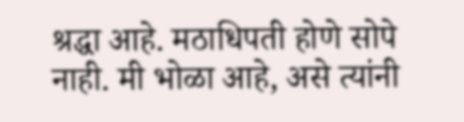श्रद्धा आहे. मठाधिपती होणे सोपे नाही. मी भोळा आहे, असे त्यांनी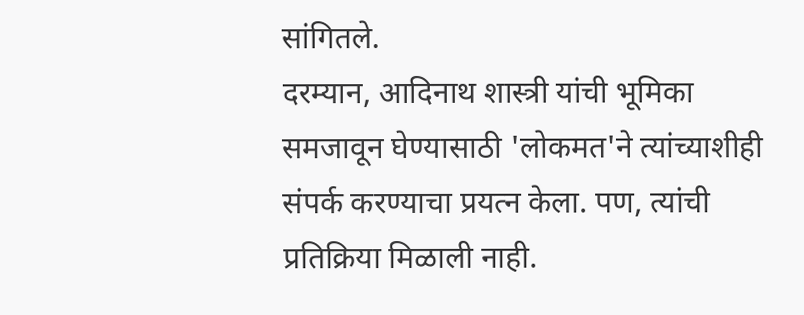सांगितले.
दरम्यान, आदिनाथ शास्त्री यांची भूमिका समजावून घेण्यासाठी 'लोकमत'ने त्यांच्याशीही संपर्क करण्याचा प्रयत्न केला. पण, त्यांची प्रतिक्रिया मिळाली नाही.